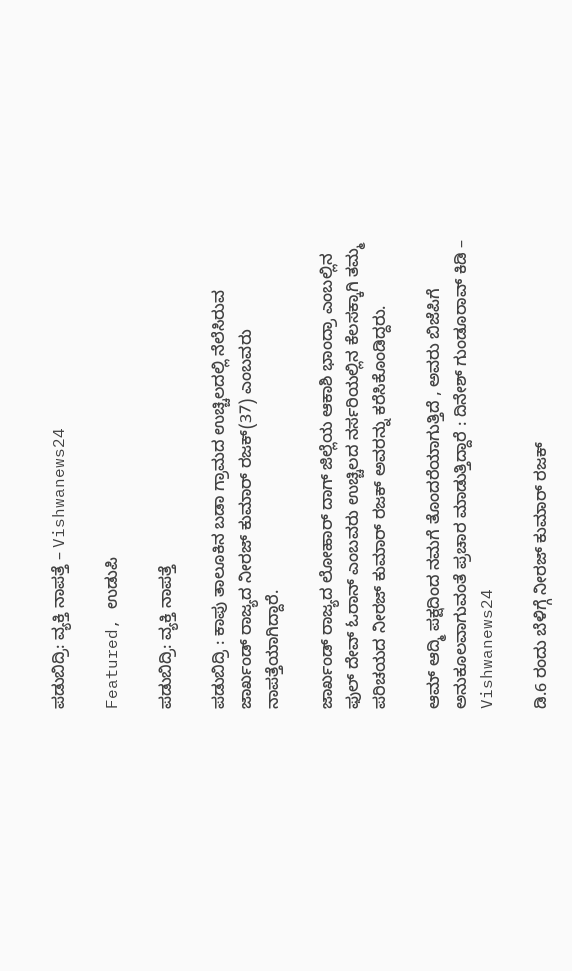ಪಡುಬಿದ್ರಿ: ವ್ಯಕ್ತಿ ನಾಪತ್ತೆ – Vishwanews24

Featured, ಉಡುಪಿ

ಪಡುಬಿದ್ರಿ: ವ್ಯಕ್ತಿ ನಾಪತ್ತೆ

ಪಡುಬಿದ್ರಿ : ಕಾಪು ತಾಲೂಕಿನ ಬಡಾ ಗ್ರಾಮದ ಉಚ್ಚಿಲದಲ್ಲಿ ನೆಲೆಸಿರುವ ಜಾರ್ಖಂಡ್ ರಾಜ್ಯದ ನೀರಜ್ ಕುಮಾರ್ ರಜಕ್(37) ಎಂಬವರು ನಾಪತ್ತೆಯಾಗಿದ್ದಾರೆ.

ಜಾರ್ಖಂಡ್ ರಾಜ್ಯದ ಲೋಹಾರ್ ದಾಗ್ ಜಿಲ್ಲೆಯ ಆಕಾಶಿ ಭಾಂದ್ರಾ ಎಂಬಲ್ಲಿನ ಫುಲ್ ದೇವ್ ಓರಾನ್ ಎಂಬವರು ಉಚ್ಚಿಲದ ನರ್ಸರಿಯಲ್ಲಿನ ಕೆಲಸಕ್ಕಾಗಿ ತಮ್ಮ ಪರಿಚಯದ ನೀರಜ್ ಕುಮಾರ್ ರಜಕ್ ಅವರನ್ನು ಕರೆಸಿಕೊಂಡಿದ್ದರು.

ಆಮ್ ಆದ್ಮಿ ಪಕ್ಷದಿಂದ ನಮಗೆ ತೊಂದರೆಯಾಗುತ್ತಿದೆ , ಅವರು ಬಿಜೆಪಿಗೆ ಅನುಕೂಲವಾಗುವಂತೆ ಪ್ರಚಾರ ಮಾಡುತ್ತಿದ್ದಾರೆ : ದಿನೇಶ್ ಗುಂಡೂರಾವ್ ಕಿಡಿ – Vishwanews24

ಡಿ.6 ರಂದು ಬೆಳಿಗ್ಗೆ ನೀರಜ್ ಕುಮಾರ್ ರಜಕ್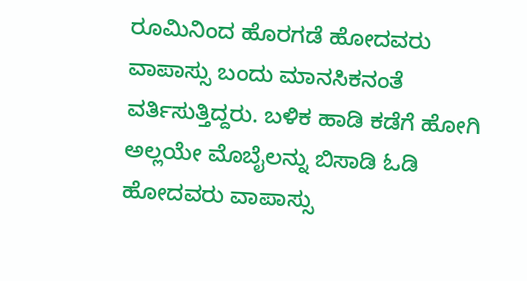ರೂಮಿನಿಂದ ಹೊರಗಡೆ ಹೋದವರು ವಾಪಾಸ್ಸು ಬಂದು ಮಾನಸಿಕನಂತೆ ವರ್ತಿಸುತ್ತಿದ್ದರು. ಬಳಿಕ ಹಾಡಿ ಕಡೆಗೆ ಹೋಗಿ ಅಲ್ಲಯೇ ಮೊಬೈಲನ್ನು ಬಿಸಾಡಿ ಓಡಿ ಹೋದವರು ವಾಪಾಸ್ಸು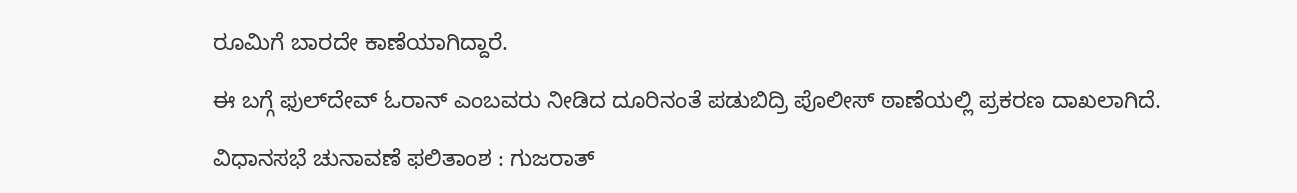ರೂಮಿಗೆ ಬಾರದೇ ಕಾಣೆಯಾಗಿದ್ದಾರೆ.

ಈ ಬಗ್ಗೆ ಫುಲ್‍ದೇವ್ ಓರಾನ್ ಎಂಬವರು ನೀಡಿದ ದೂರಿನಂತೆ ಪಡುಬಿದ್ರಿ ಪೊಲೀಸ್ ಠಾಣೆಯಲ್ಲಿ ಪ್ರಕರಣ ದಾಖಲಾಗಿದೆ.

ವಿಧಾನಸಭೆ ಚುನಾವಣೆ ಫಲಿತಾಂಶ : ಗುಜರಾತ್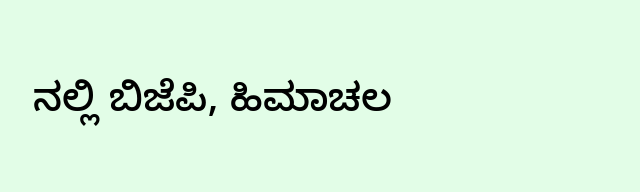ನಲ್ಲಿ ಬಿಜೆಪಿ, ಹಿಮಾಚಲ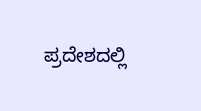ಪ್ರದೇಶದಲ್ಲಿ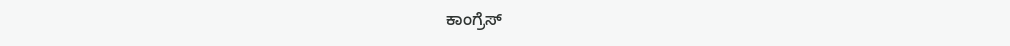ಕಾಂಗ್ರೆಸ್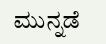ಮುನ್ನಡೆ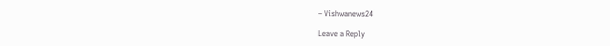– Vishwanews24

Leave a Reply